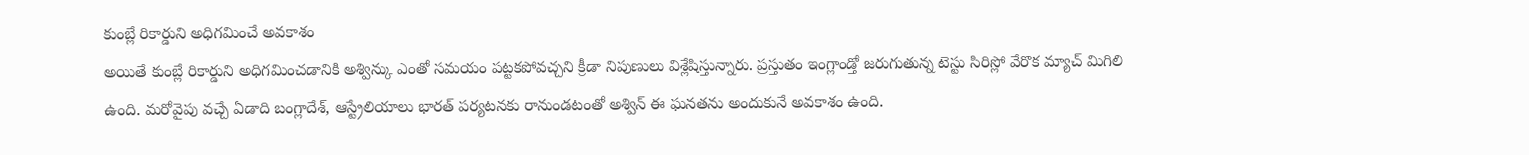కుంబ్లే రికార్డుని అధిగమించే అవకాశం
అయితే కుంబ్లే రికార్డుని అధిగమించడానికి అశ్విన్కు ఎంతో సమయం పట్టకపోవచ్చని క్రీడా నిపుణులు విశ్లేషిస్తున్నారు. ప్రస్తుతం ఇంగ్లాండ్తో జరుగుతున్న టెస్టు సిరిస్లో వేరొక మ్యాచ్ మిగిలి ఉంది. మరోవైపు వచ్చే ఏడాది బంగ్లాదేశ్, ఆస్ట్రేలియాలు భారత్ పర్యటనకు రానుండటంతో అశ్విన్ ఈ ఘనతను అందుకునే అవకాశం ఉంది.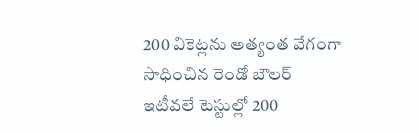200 వికెట్లను అత్యంత వేగంగా సాధించిన రెండో బౌలర్
ఇటీవలే టెస్టుల్లో 200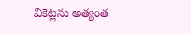వికెట్లను అత్యంత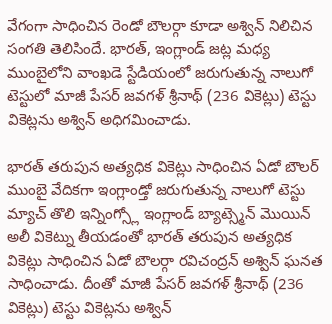వేగంగా సాధించిన రెండో బౌలర్గా కూడా అశ్విన్ నిలిచిన సంగతి తెలిసిందే. భారత్, ఇంగ్లాండ్ జట్ల మధ్య ముంబైలోని వాంఖడె స్టేడియంలో జరుగుతున్న నాలుగో టెస్టులో మాజీ పేసర్ జవగళ్ శ్రీనాథ్ (236 వికెట్లు) టెస్టు వికెట్లను అశ్విన్ అధిగమించాడు.

భారత్ తరుపున అత్యధిక వికెట్లు సాధించిన ఏడో బౌలర్
ముంబై వేదికగా ఇంగ్లాండ్తో జరుగుతున్న నాలుగో టెస్టు మ్యాచ్ తొలి ఇన్నింగ్స్లో ఇంగ్లాండ్ బ్యాట్స్మెన్ మొయిన్ అలీ వికెట్ను తీయడంతో భారత్ తరుపున అత్యధిక వికెట్లు సాధించిన ఏడో బౌలర్గా రవిచంద్రన్ అశ్విన్ ఘనత సాధించాడు. దీంతో మాజీ పేసర్ జవగళ్ శ్రీనాథ్ (236 వికెట్లు) టెస్టు వికెట్లను అశ్విన్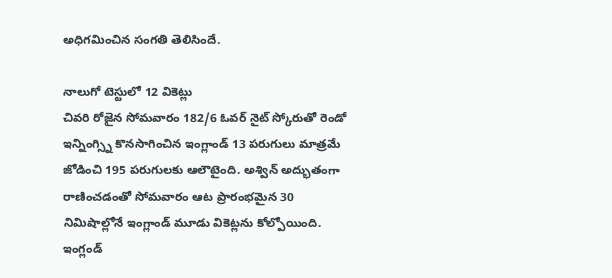అధిగమించిన సంగతి తెలిసిందే.

నాలుగో టెస్టులో 12 వికెట్లు
చివరి రోజైన సోమవారం 182/6 ఓవర్ నైట్ స్కోరుతో రెండో ఇన్నింగ్స్ని కొనసాగించిన ఇంగ్లాండ్ 13 పరుగులు మాత్రమే జోడించి 195 పరుగులకు ఆలౌటైంది. అశ్విన్ అద్భుతంగా రాణించడంతో సోమవారం ఆట ప్రారంభమైన 30 నిమిషాల్లోనే ఇంగ్లాండ్ మూడు వికెట్లను కోల్పోయింది. ఇంగ్లండ్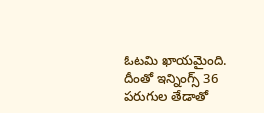ఓటమి ఖాయమైంది. దీంతో ఇన్నింగ్స్ 36 పరుగుల తేడాతో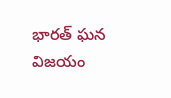భారత్ ఘన విజయం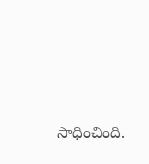సాధించింది.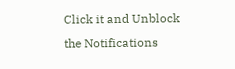Click it and Unblock the Notifications